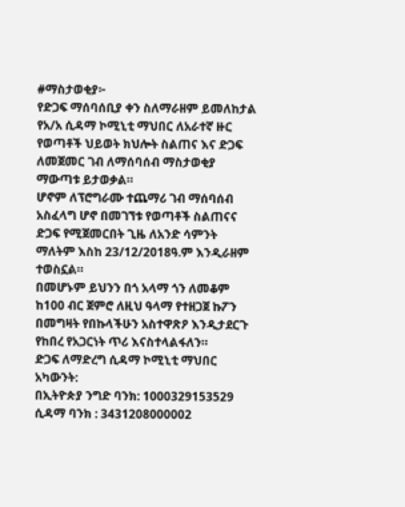#ማስታወቂያ፦
የድጋፍ ማሰባሰቢያ ቀን ስለማራዘም ይመለከታል
የአ/አ ሲዳማ ኮሚኒቲ ማህበር ለአራተኛ ዙር የወጣቶች ህይወት ክህሎት ስልጠና እና ድጋፍ ለመጀመር ገብ ለማሰባሰብ ማስታወቂያ ማውጣቱ ይታወቃል።
ሆኖም ለፕሮግራሙ ተጨማሪ ገብ ማሰባሰብ አስፈላግ ሆኖ በመገኘቱ የወጣቶች ስልጠናና ድጋፍ የሚጀመርበት ጊዜ ለአንድ ሳምንት ማለትም እስከ 23/12/2018ዓ.ም እንዲራዘም ተወስኗል።
በመሆኑም ይህንን በጎ አላማ ጎን ለመቆም ከ100 ብር ጀምሮ ለዚህ ዓላማ የተዘጋጀ ኩፖን በመግዛት የበኩላችሁን አስተዋጽዖ እንዲታደርጉ የከበረ የአጋርነት ጥሪ እናስተላልፋለን።
ድጋፍ ለማድረግ ሲዳማ ኮሚኒቲ ማህበር አካውንት:
በኢትዮጵያ ንግድ ባንክ: 1000329153529
ሲዳማ ባንክ : 3431208000002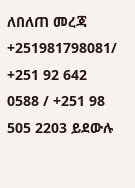ለበለጠ መረጃ
+251981798081/ +251 92 642 0588 / +251 98 505 2203 ይደውሉ